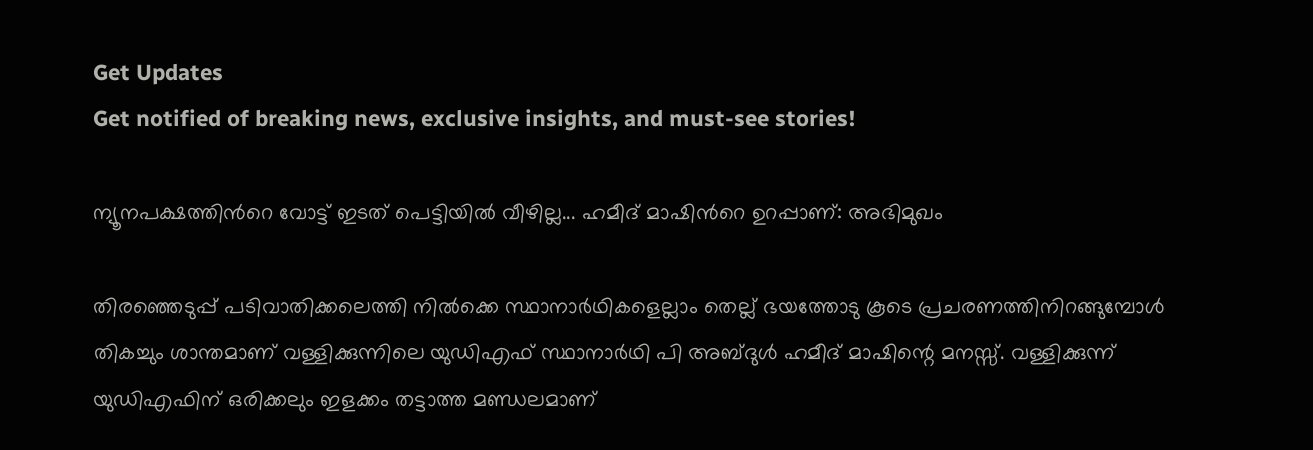Get Updates
Get notified of breaking news, exclusive insights, and must-see stories!

ന്യൂനപക്ഷത്തിന്‍റെ വോട്ട് ഇടത് പെട്ടിയില്‍ വീഴില്ല... ഹമീദ് മാഷിന്‍റെ ഉറപ്പാണ്: അഭിമുഖം

തിരഞ്ഞെടുപ്പ് പടിവാതിക്കലെത്തി നില്‍ക്കെ സ്ഥാനാര്‍ഥികളെല്ലാം തെല്ല് ഭയത്തോടു കൂടെ പ്രചരണത്തിനിറങ്ങുമ്പോള്‍ തികച്ചും ശാന്തമാണ് വള്ളിക്കുന്നിലെ യുഡിഎഫ് സ്ഥാനാര്‍ഥി പി അബ്ദുള്‍ ഹമീദ് മാഷിന്റെ മനസ്സ്. വള്ളിക്കുന്ന് യുഡിഎഫിന് ഒരിക്കലും ഇളക്കം തട്ടാത്ത മണ്ഡലമാണ്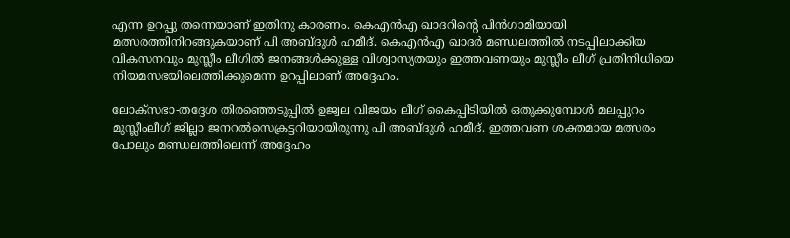എന്ന ഉറപ്പു തന്നെയാണ് ഇതിനു കാരണം. കെഎന്‍എ ഖാദറിന്റെ പിന്‍ഗാമിയായി മത്സരത്തിനിറങ്ങുകയാണ് പി അബ്ദുള്‍ ഹമീദ്. കെഎന്‍എ ഖാദര്‍ മണ്ഡലത്തില്‍ നടപ്പിലാക്കിയ വികസനവും മുസ്ലീം ലീഗില്‍ ജനങ്ങള്‍ക്കുള്ള വിശ്വാസ്യതയും ഇത്തവണയും മുസ്ലീം ലീഗ് പ്രതിനിധിയെ നിയമസഭയിലെത്തിക്കുമെന്ന ഉറപ്പിലാണ് അദ്ദേഹം.

ലോക്‌സഭാ-തദ്ദേശ തിരഞ്ഞെടുപ്പില്‍ ഉജ്വല വിജയം ലീഗ് കൈപ്പിടിയില്‍ ഒതുക്കുമ്പോള്‍ മലപ്പുറം മുസ്ലീംലീഗ് ജില്ലാ ജനറല്‍സെക്രട്ടറിയായിരുന്നു പി അബ്ദുള്‍ ഹമീദ്. ഇത്തവണ ശക്തമായ മത്സരം പോലും മണ്ഡലത്തിലെന്ന് അദ്ദേഹം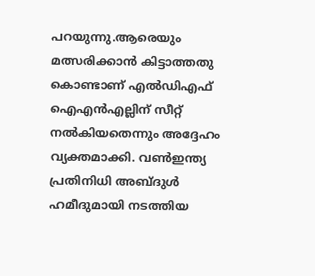പറയുന്നു.ആരെയും മത്സരിക്കാന്‍ കിട്ടാത്തതു കൊണ്ടാണ് എല്‍ഡിഎഫ് ഐഎന്‍എല്ലിന് സീറ്റ് നല്‍കിയതെന്നും അദ്ദേഹം വ്യക്തമാക്കി. വണ്‍ഇന്ത്യ പ്രതിനിധി അബ്ദുള്‍ ഹമീദുമായി നടത്തിയ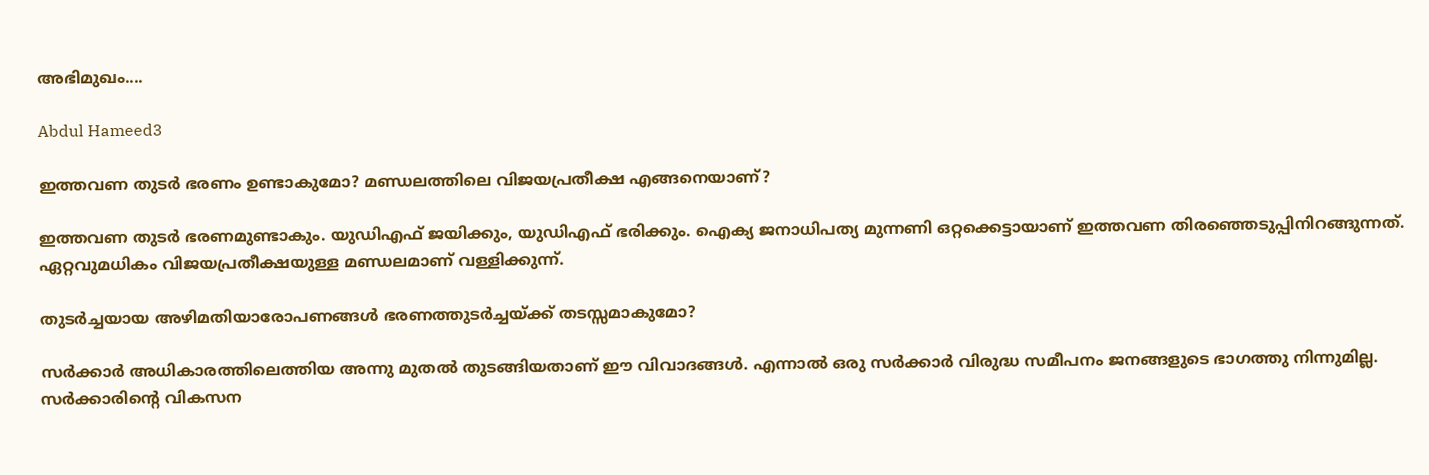അഭിമുഖം....

Abdul Hameed3

ഇത്തവണ തുടര്‍ ഭരണം ഉണ്ടാകുമോ? മണ്ഡലത്തിലെ വിജയപ്രതീക്ഷ എങ്ങനെയാണ്?

ഇത്തവണ തുടര്‍ ഭരണമുണ്ടാകും. യുഡിഎഫ് ജയിക്കും, യുഡിഎഫ് ഭരിക്കും. ഐക്യ ജനാധിപത്യ മുന്നണി ഒറ്റക്കെട്ടായാണ് ഇത്തവണ തിരഞ്ഞെടുപ്പിനിറങ്ങുന്നത്. ഏറ്റവുമധികം വിജയപ്രതീക്ഷയുള്ള മണ്ഡലമാണ് വള്ളിക്കുന്ന്.

തുടര്‍ച്ചയായ അഴിമതിയാരോപണങ്ങള്‍ ഭരണത്തുടര്‍ച്ചയ്ക്ക് തടസ്സമാകുമോ?

സര്‍ക്കാര്‍ അധികാരത്തിലെത്തിയ അന്നു മുതല്‍ തുടങ്ങിയതാണ് ഈ വിവാദങ്ങള്‍. എന്നാല്‍ ഒരു സര്‍ക്കാര്‍ വിരുദ്ധ സമീപനം ജനങ്ങളുടെ ഭാഗത്തു നിന്നുമില്ല. സര്‍ക്കാരിന്റെ വികസന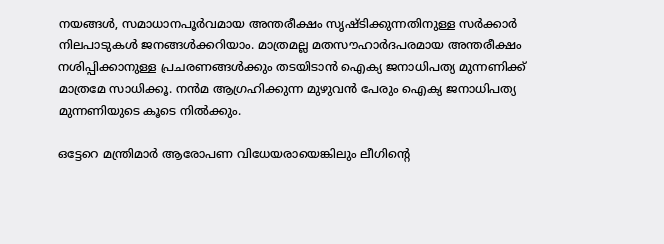നയങ്ങള്‍, സമാധാനപൂര്‍വമായ അന്തരീക്ഷം സൃഷ്ടിക്കുന്നതിനുള്ള സര്‍ക്കാര്‍ നിലപാടുകള്‍ ജനങ്ങള്‍ക്കറിയാം. മാത്രമല്ല മതസൗഹാര്‍ദപരമായ അന്തരീക്ഷം നശിപ്പിക്കാനുള്ള പ്രചരണങ്ങള്‍ക്കും തടയിടാന്‍ ഐക്യ ജനാധിപത്യ മുന്നണിക്ക് മാത്രമേ സാധിക്കൂ. നന്‍മ ആഗ്രഹിക്കുന്ന മുഴുവന്‍ പേരും ഐക്യ ജനാധിപത്യ മുന്നണിയുടെ കൂടെ നില്‍ക്കും.

ഒട്ടേറെ മന്ത്രിമാര്‍ ആരോപണ വിധേയരായെങ്കിലും ലീഗിന്റെ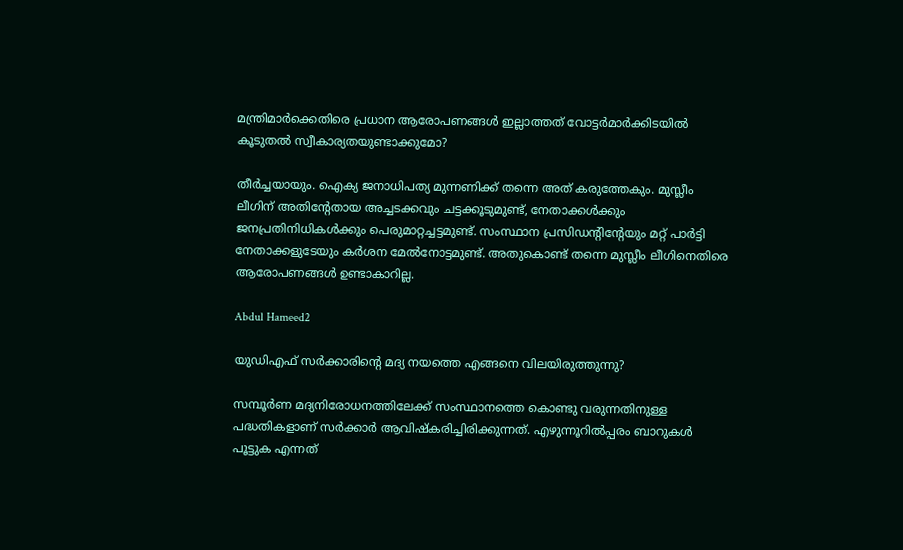മന്ത്രിമാര്‍ക്കെതിരെ പ്രധാന ആരോപണങ്ങള്‍ ഇല്ലാത്തത് വോട്ടര്‍മാര്‍ക്കിടയില്‍ കൂടുതല്‍ സ്വീകാര്യതയുണ്ടാക്കുമോ?

തീര്‍ച്ചയായും. ഐക്യ ജനാധിപത്യ മുന്നണിക്ക് തന്നെ അത് കരുത്തേകും. മുസ്ലീം ലീഗിന് അതിന്റേതായ അച്ചടക്കവും ചട്ടക്കൂടുമുണ്ട്, നേതാക്കള്‍ക്കും ജനപ്രതിനിധികള്‍ക്കും പെരുമാറ്റച്ചട്ടമുണ്ട്. സംസ്ഥാന പ്രസിഡന്‍റിന്റേയും മറ്റ് പാര്‍ട്ടി നേതാക്കളുടേയും കര്‍ശന മേല്‍നോട്ടമുണ്ട്. അതുകൊണ്ട് തന്നെ മുസ്ലീം ലീഗിനെതിരെ ആരോപണങ്ങള്‍ ഉണ്ടാകാറില്ല.

Abdul Hameed2

യുഡിഎഫ് സര്‍ക്കാരിന്റെ മദ്യ നയത്തെ എങ്ങനെ വിലയിരുത്തുന്നു?

സമ്പൂര്‍ണ മദ്യനിരോധനത്തിലേക്ക് സംസ്ഥാനത്തെ കൊണ്ടു വരുന്നതിനുള്ള പദ്ധതികളാണ് സര്‍ക്കാര്‍ ആവിഷ്‌കരിച്ചിരിക്കുന്നത്. എഴുന്നൂറില്‍പ്പരം ബാറുകള്‍ പൂട്ടുക എന്നത്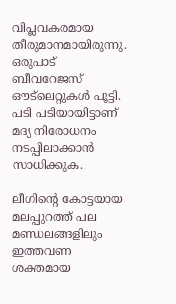വിപ്ലവകരമായ തീരുമാനമായിരുന്നു. ഒരുപാട് ബീവറേജസ് ഔട്‌ലെറ്റുകള്‍ പൂട്ടി. പടി പടിയായിട്ടാണ് മദ്യ നിരോധനം നടപ്പിലാക്കാന്‍ സാധിക്കുക.

ലീഗിന്റെ കോട്ടയായ മലപ്പുറത്ത് പല മണ്ഡലങ്ങളിലും ഇത്തവണ ശക്തമായ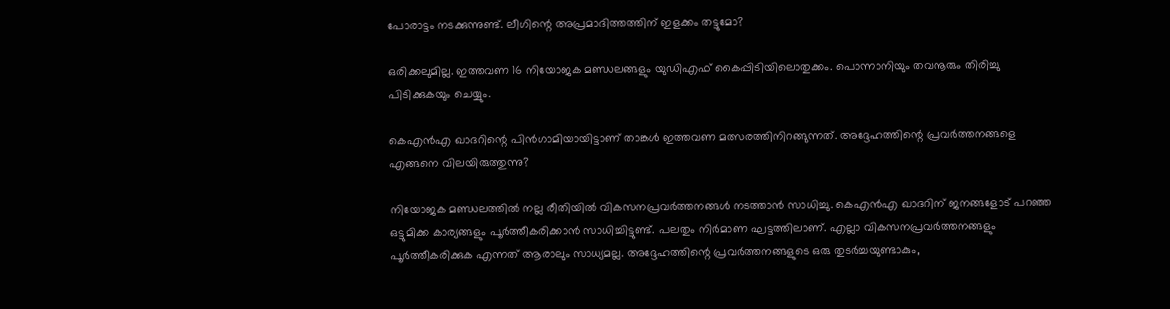പോരാട്ടം നടക്കുന്നുണ്ട്. ലീഗിന്റെ അപ്രമാദിത്തത്തിന് ഇളക്കം തട്ടുമോ?

ഒരിക്കലുമില്ല. ഇത്തവണ 16 നിയോജക മണ്ഡലങ്ങളും യുഡിഎഫ് കൈപ്പിടിയിലൊതുക്കം. പൊന്നാനിയും തവനൂരും തിരിച്ചു പിടിക്കുകയും ചെയ്യും.

കെഎന്‍എ ഖാദറിന്റെ പിന്‍ഗാമിയായിട്ടാണ് താങ്കള്‍ ഇത്തവണ മത്സരത്തിനിറങ്ങുന്നത്. അദ്ദേഹത്തിന്റെ പ്രവര്‍ത്തനങ്ങളെ എങ്ങനെ വിലയിരുത്തുന്നു?

നിയോജക മണ്ഡലത്തില്‍ നല്ല രീതിയില്‍ വികസനപ്രവര്‍ത്തനങ്ങള്‍ നടത്താന്‍ സാധിച്ചു. കെഎന്‍എ ഖാദറിന് ജനങ്ങളോട് പറഞ്ഞ ഒട്ടുമിക്ക കാര്യങ്ങളും പൂര്‍ത്തീകരിക്കാന്‍ സാധിച്ചിട്ടുണ്ട്. പലതും നിര്‍മാണ ഘട്ടത്തിലാണ്. എല്ലാ വികസനപ്രവര്‍ത്തനങ്ങളും പൂര്‍ത്തീകരിക്കുക എന്നത് ആരാലും സാധ്യമല്ല. അദ്ദേഹത്തിന്റെ പ്രവര്‍ത്തനങ്ങളുടെ ഒരു തുടര്‍ച്ചയുണ്ടാകും,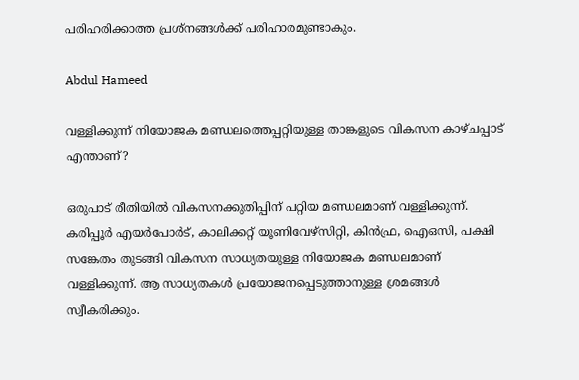പരിഹരിക്കാത്ത പ്രശ്‌നങ്ങള്‍ക്ക് പരിഹാരമുണ്ടാകും.

Abdul Hameed

വള്ളിക്കുന്ന് നിയോജക മണ്ഡലത്തെപ്പറ്റിയുള്ള താങ്കളുടെ വികസന കാഴ്ചപ്പാട് എന്താണ്?

ഒരുപാട് രീതിയില്‍ വികസനക്കുതിപ്പിന് പറ്റിയ മണ്ഡലമാണ് വള്ളിക്കുന്ന്. കരിപ്പൂര്‍ എയര്‍പോര്‍ട്, കാലിക്കറ്റ് യൂണിവേഴ്‌സിറ്റി, കിന്‍ഫ്ര, ഐഒസി, പക്ഷി സങ്കേതം തുടങ്ങി വികസന സാധ്യതയുള്ള നിയോജക മണ്ഡലമാണ് വള്ളിക്കുന്ന്. ആ സാധ്യതകള്‍ പ്രയോജനപ്പെടുത്താനുള്ള ശ്രമങ്ങള്‍ സ്വീകരിക്കും.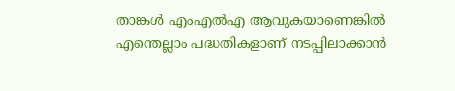താങ്കള്‍ എംഎല്‍എ ആവുകയാണെങ്കില്‍ എന്തെല്ലാം പദ്ധതികളാണ് നടപ്പിലാക്കാന്‍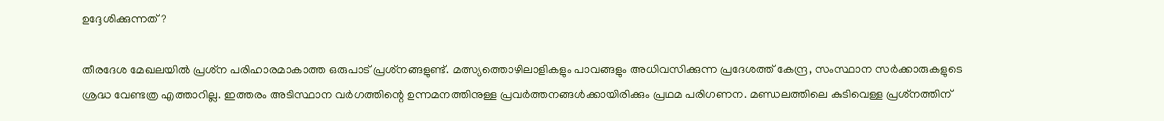ഉദ്ദേശിക്കുന്നത്?

തീരദേശ മേഖലയില്‍ പ്രശ്‌ന പരിഹാരമാകാത്ത ഒരുപാട് പ്രശ്‌നങ്ങളുണ്ട്. മത്സ്യത്തൊഴിലാളികളും പാവങ്ങളും അധിവസിക്കുന്ന പ്രദേശത്ത് കേന്ദ്ര, സംസ്ഥാന സര്‍ക്കാരുകളുടെ ശ്രദ്ധ വേണ്ടത്ര എത്താറില്ല. ഇത്തരം അടിസ്ഥാന വര്‍ഗത്തിന്റെ ഉന്നമനത്തിനുള്ള പ്രവര്‍ത്തനങ്ങള്‍ക്കായിരിക്കും പ്രഥമ പരിഗണന. മണ്ഡലത്തിലെ കുടിവെള്ള പ്രശ്‌നത്തിന്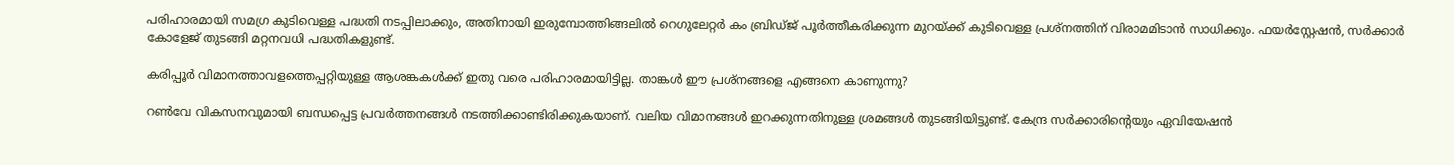പരിഹാരമായി സമഗ്ര കുടിവെള്ള പദ്ധതി നടപ്പിലാക്കും, അതിനായി ഇരുമ്പോത്തിങ്ങലില്‍ റെഗുലേറ്റര്‍ കം ബ്രിഡ്ജ് പൂര്‍ത്തീകരിക്കുന്ന മുറയ്ക്ക് കുടിവെള്ള പ്രശ്‌നത്തിന് വിരാമമിടാന്‍ സാധിക്കും. ഫയര്‍‌സ്റ്റേഷന്‍, സര്‍ക്കാര്‍ കോളേജ് തുടങ്ങി മറ്റനവധി പദ്ധതികളുണ്ട്.

കരിപ്പൂര്‍ വിമാനത്താവളത്തെപ്പറ്റിയുള്ള ആശങ്കകള്‍ക്ക് ഇതു വരെ പരിഹാരമായിട്ടില്ല. താങ്കള്‍ ഈ പ്രശ്‌നങ്ങളെ എങ്ങനെ കാണുന്നു?

റണ്‍വേ വികസനവുമായി ബന്ധപ്പെട്ട പ്രവര്‍ത്തനങ്ങള്‍ നടത്തിക്കാണ്ടിരിക്കുകയാണ്. വലിയ വിമാനങ്ങള്‍ ഇറക്കുന്നതിനുള്ള ശ്രമങ്ങള്‍ തുടങ്ങിയിട്ടുണ്ട്. കേന്ദ്ര സര്‍ക്കാരിന്റെയും ഏവിയേഷന്‍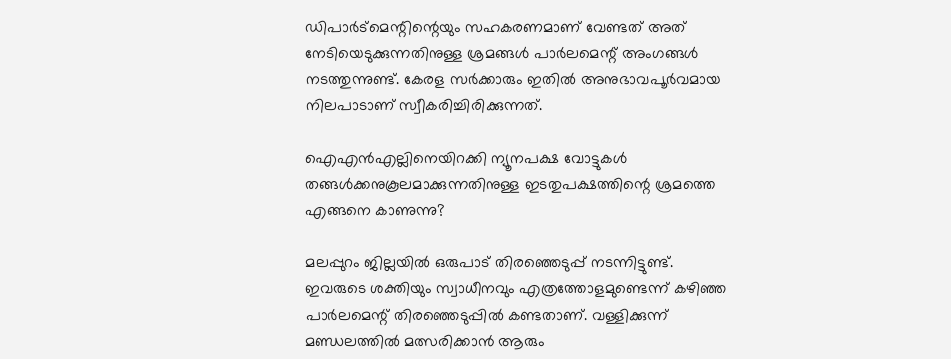ഡിപാര്‍ട്‌മെന്റിന്റെയും സഹകരണമാണ് വേണ്ടത് അത് നേടിയെടുക്കുന്നതിനുള്ള ശ്രമങ്ങള്‍ പാര്‍ലമെന്റ് അംഗങ്ങള്‍ നടത്തുന്നുണ്ട്. കേരള സര്‍ക്കാരും ഇതില്‍ അനുഭാവപൂര്‍വമായ നിലപാടാണ് സ്വീകരിച്ചിരിക്കുന്നത്.

ഐഎന്‍എല്ലിനെയിറക്കി ന്യൂനപക്ഷ വോട്ടുകള്‍ തങ്ങള്‍ക്കനുകൂലമാക്കുന്നതിനുള്ള ഇടതുപക്ഷത്തിന്റെ ശ്രമത്തെ എങ്ങനെ കാണുന്നു?

മലപ്പുറം ജില്ലയില്‍ ഒരുപാട് തിരഞ്ഞെടുപ്പ് നടന്നിട്ടുണ്ട്. ഇവരുടെ ശക്തിയും സ്വാധീനവും എത്രത്തോളമുണ്ടെന്ന് കഴിഞ്ഞ പാര്‍ലമെന്റ് തിരഞ്ഞെടുപ്പില്‍ കണ്ടതാണ്. വള്ളിക്കുന്ന് മണ്ഡലത്തില്‍ മത്സരിക്കാന്‍ ആരും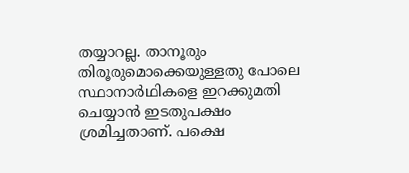തയ്യാറല്ല. താനൂരും തിരൂരുമൊക്കെയുള്ളതു പോലെ സ്ഥാനാര്‍ഥികളെ ഇറക്കുമതി ചെയ്യാന്‍ ഇടതുപക്ഷം ശ്രമിച്ചതാണ്. പക്ഷെ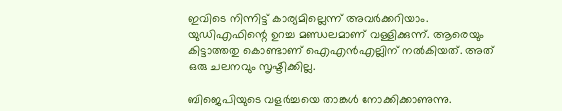ഇവിടെ നിന്നിട്ട് കാര്യമില്ലെന്ന് അവര്‍ക്കറിയാം. യുഡിഎഫിന്റെ ഉറച്ച മണ്ഡലമാണ് വള്ളിക്കുന്ന്. ആരെയും കിട്ടാത്തതു കൊണ്ടാണ് ഐഎന്‍എല്ലിന് നല്‍കിയത്. അത് ഒരു ചലനവും സൃഷ്ടിക്കില്ല.

ബിജെപിയുടെ വളര്‍ച്ചയെ താങ്കള്‍ നോക്കിക്കാണുന്നു.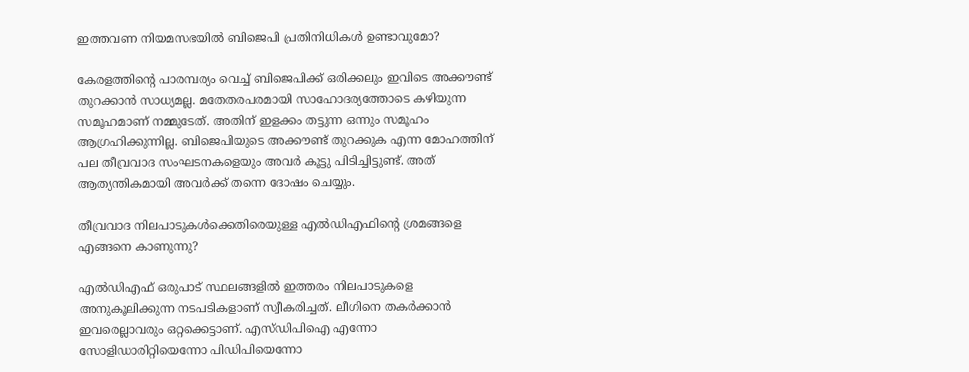ഇത്തവണ നിയമസഭയില്‍ ബിജെപി പ്രതിനിധികള്‍ ഉണ്ടാവുമോ?

കേരളത്തിന്റെ പാരമ്പര്യം വെച്ച് ബിജെപിക്ക് ഒരിക്കലും ഇവിടെ അക്കൗണ്ട് തുറക്കാന്‍ സാധ്യമല്ല. മതേതരപരമായി സാഹോദര്യത്തോടെ കഴിയുന്ന സമൂഹമാണ് നമ്മുടേത്. അതിന് ഇളക്കം തട്ടുന്ന ഒന്നും സമൂഹം ആഗ്രഹിക്കുന്നില്ല. ബിജെപിയുടെ അക്കൗണ്ട് തുറക്കുക എന്ന മോഹത്തിന് പല തീവ്രവാദ സംഘടനകളെയും അവര്‍ കൂട്ടു പിടിച്ചിട്ടുണ്ട്. അത് ആത്യന്തികമായി അവര്‍ക്ക് തന്നെ ദോഷം ചെയ്യും.

തീവ്രവാദ നിലപാടുകള്‍ക്കെതിരെയുള്ള എല്‍ഡിഎഫിന്റെ ശ്രമങ്ങളെ എങ്ങനെ കാണുന്നു?

എല്‍ഡിഎഫ് ഒരുപാട് സ്ഥലങ്ങളില്‍ ഇത്തരം നിലപാടുകളെ അനുകൂലിക്കുന്ന നടപടികളാണ് സ്വീകരിച്ചത്. ലീഗിനെ തകര്‍ക്കാന്‍ ഇവരെല്ലാവരും ഒറ്റക്കെട്ടാണ്. എസ്ഡിപിഐ എന്നോ സോളിഡാരിറ്റിയെന്നോ പിഡിപിയെന്നോ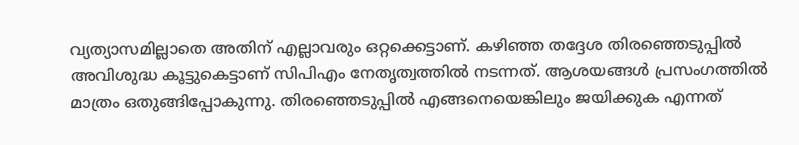വ്യത്യാസമില്ലാതെ അതിന് എല്ലാവരും ഒറ്റക്കെട്ടാണ്. കഴിഞ്ഞ തദ്ദേശ തിരഞ്ഞെടുപ്പില്‍ അവിശുദ്ധ കൂട്ടുകെട്ടാണ് സിപിഎം നേതൃത്വത്തില്‍ നടന്നത്. ആശയങ്ങള്‍ പ്രസംഗത്തില്‍ മാത്രം ഒതുങ്ങിപ്പോകുന്നു. തിരഞ്ഞെടുപ്പില്‍ എങ്ങനെയെങ്കിലും ജയിക്കുക എന്നത്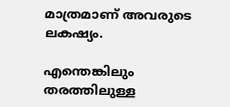മാത്രമാണ് അവരുടെ ലകഷ്യം.

എന്തെങ്കിലും തരത്തിലുള്ള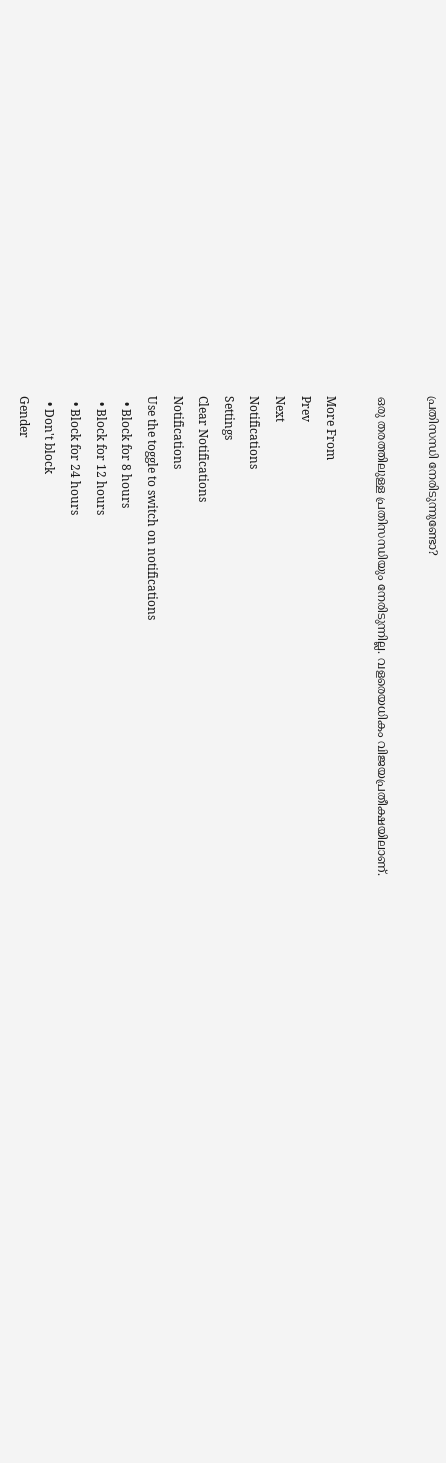പ്രതിസന്ധി നേരിടുന്നുണ്ടോ?

ഒരു തരത്തിലുള്ള പ്രതിസന്ധിയും നേരിടുന്നില്ല. വളരെയധികം വിജയപ്രതീക്ഷയിലാണ്.

More From
Prev
Next
Notifications
Settings
Clear Notifications
Notifications
Use the toggle to switch on notifications
  • Block for 8 hours
  • Block for 12 hours
  • Block for 24 hours
  • Don't block
Gender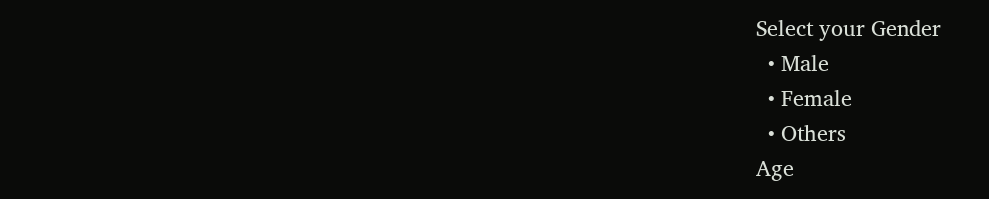Select your Gender
  • Male
  • Female
  • Others
Age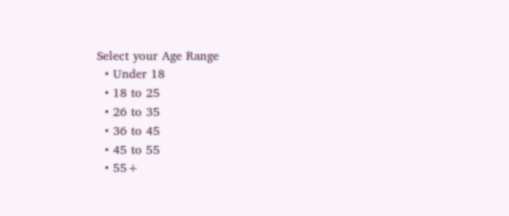Select your Age Range
  • Under 18
  • 18 to 25
  • 26 to 35
  • 36 to 45
  • 45 to 55
  • 55+